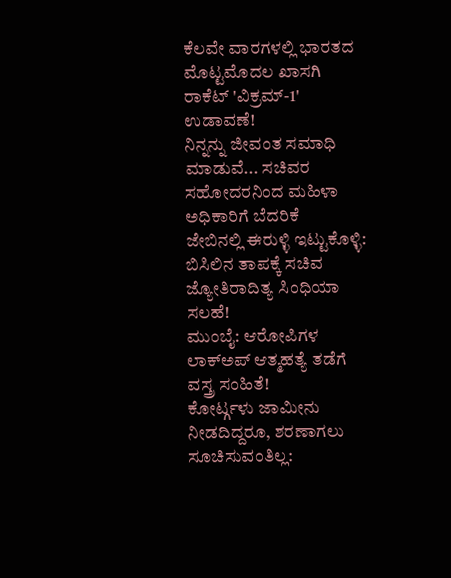ಕೆಲವೇ ವಾರಗಳಲ್ಲಿ ಭಾರತದ ಮೊಟ್ಟಮೊದಲ ಖಾಸಗಿ ರಾಕೆಟ್ 'ವಿಕ್ರಮ್-1' ಉಡಾವಣೆ!
ನಿನ್ನನ್ನು ಜೀವಂತ ಸಮಾಧಿ ಮಾಡುವೆ... ಸಚಿವರ ಸಹೋದರನಿಂದ ಮಹಿಳಾ ಅಧಿಕಾರಿಗೆ ಬೆದರಿಕೆ
ಜೇಬಿನಲ್ಲಿ ಈರುಳ್ಳಿ ಇಟ್ಟುಕೊಳ್ಳಿ: ಬಿಸಿಲಿನ ತಾಪಕ್ಕೆ ಸಚಿವ ಜ್ಯೋತಿರಾದಿತ್ಯ ಸಿಂಧಿಯಾ ಸಲಹೆ!
ಮುಂಬೈ: ಆರೋಪಿಗಳ ಲಾಕ್ಅಪ್ ಆತ್ಮಹತ್ಯೆ ತಡೆಗೆ ವಸ್ತ್ರ ಸಂಹಿತೆ!
ಕೋರ್ಟ್ಗಳು ಜಾಮೀನು ನೀಡದಿದ್ದರೂ, ಶರಣಾಗಲು ಸೂಚಿಸುವಂತಿಲ್ಲ: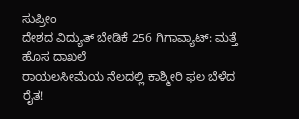ಸುಪ್ರೀಂ
ದೇಶದ ವಿದ್ಯುತ್ ಬೇಡಿಕೆ 256 ಗಿಗಾವ್ಯಾಟ್: ಮತ್ತೆ ಹೊಸ ದಾಖಲೆ
ರಾಯಲಸೀಮೆಯ ನೆಲದಲ್ಲಿ ಕಾಶ್ಮೀರಿ ಫಲ ಬೆಳೆದ ರೈತ!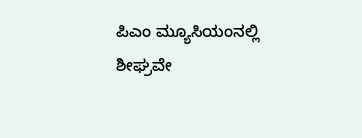ಪಿಎಂ ಮ್ಯೂಸಿಯಂನಲ್ಲಿ ಶೀಘ್ರವೇ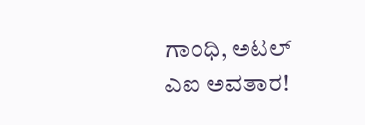ಗಾಂಧಿ, ಅಟಲ್ ಎಐ ಅವತಾರ!